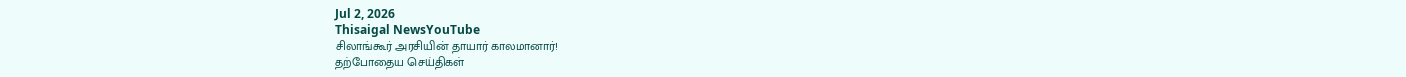Jul 2, 2026
Thisaigal NewsYouTube
சிலாங்கூர் அரசியின் தாயார் காலமானார்!
தற்போதைய செய்திகள்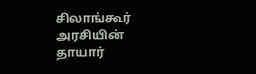சிலாங்கூர் அரசியின் தாயார்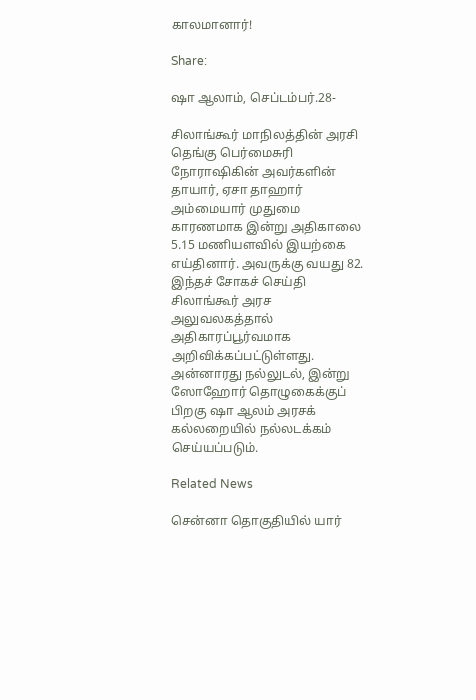காலமானார்!

Share:

ஷா ஆலாம், செப்டம்பர்.28-

சிலாங்கூர் மாநிலத்தின் அரசி தெங்கு பெர்மைசுரி நோராஷிகின் அவர்களின் தாயார், ஏசா தாஹார் அம்மையார் முதுமை காரணமாக இன்று அதிகாலை 5.15 மணியளவில் இயற்கை எய்தினார். அவருக்கு வயது 82. இந்தச் சோகச் செய்தி சிலாங்கூர் அரச அலுவலகத்தால் அதிகாரப்பூர்வமாக அறிவிக்கப்பட்டுள்ளது. அன்னாரது நல்லுடல், இன்று ஸோஹோர் தொழுகைக்குப் பிறகு ஷா ஆலம் அரசக் கல்லறையில் நல்லடக்கம் செய்யப்படும்.

Related News

சென்னா தொகுதியில் யார்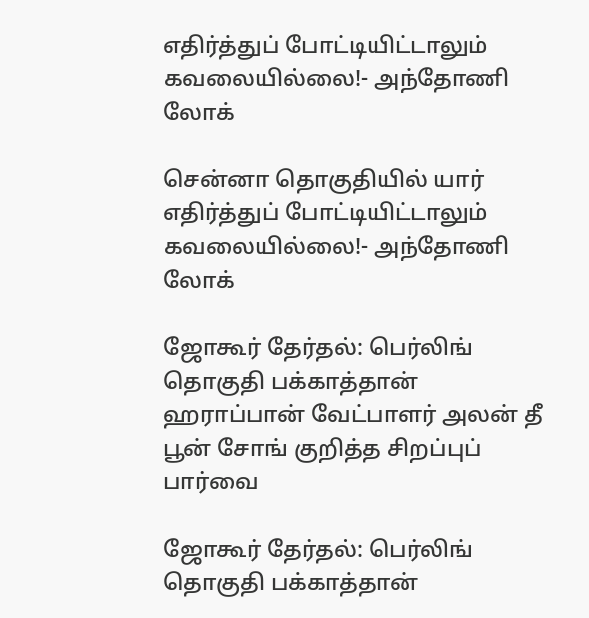எதிர்த்துப் போட்டியிட்டாலும் கவலையில்லை!- அந்தோணி லோக்

சென்னா தொகுதியில் யார் எதிர்த்துப் போட்டியிட்டாலும் கவலையில்லை!- அந்தோணி லோக்

ஜோகூர் தேர்தல்: பெர்லிங் தொகுதி பக்காத்தான் ஹராப்பான் வேட்பாளர் அலன் தீ பூன் சோங் குறித்த சிறப்புப் பார்வை

ஜோகூர் தேர்தல்: பெர்லிங் தொகுதி பக்காத்தான்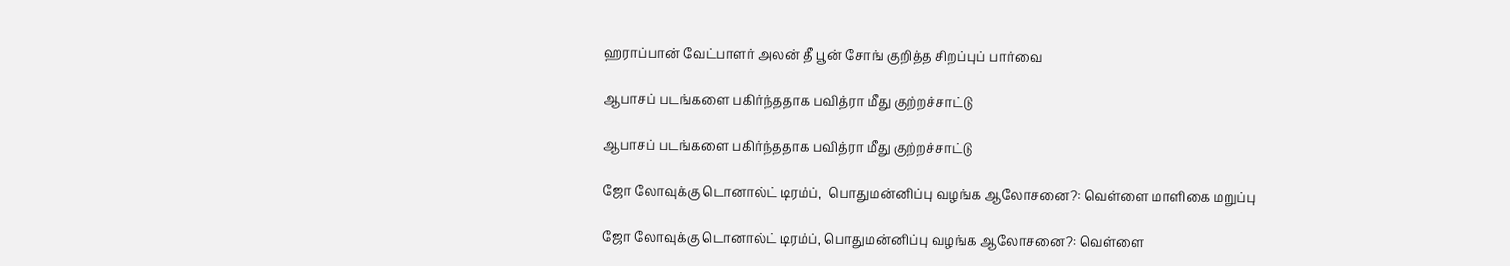ஹராப்பான் வேட்பாளர் அலன் தீ பூன் சோங் குறித்த சிறப்புப் பார்வை

ஆபாசப் படங்களை பகிர்ந்ததாக பவித்ரா மீது குற்றச்சாட்டு

ஆபாசப் படங்களை பகிர்ந்ததாக பவித்ரா மீது குற்றச்சாட்டு

ஜோ லோவுக்கு டொனால்ட் டிரம்ப்,  பொதுமன்னிப்பு வழங்க ஆலோசனை?: வெள்ளை மாளிகை மறுப்பு

ஜோ லோவுக்கு டொனால்ட் டிரம்ப், பொதுமன்னிப்பு வழங்க ஆலோசனை?: வெள்ளை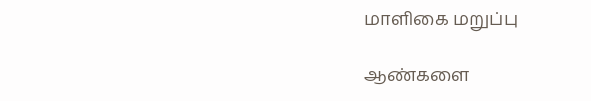மாளிகை மறுப்பு

ஆண்களை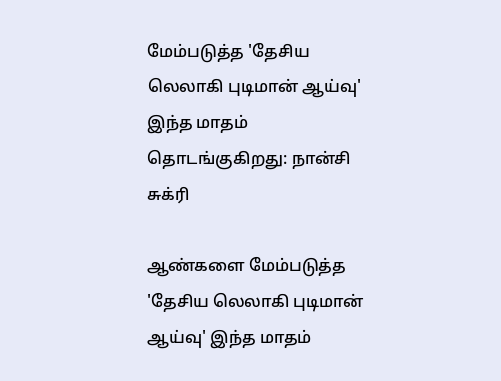மேம்படுத்த 'தேசிய லெலாகி புடிமான் ஆய்வு' இந்த மாதம் தொடங்குகிறது: நான்சி சுக்ரி

ஆண்களை மேம்படுத்த 'தேசிய லெலாகி புடிமான் ஆய்வு' இந்த மாதம்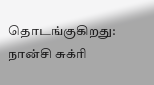தொடங்குகிறது: நான்சி சுக்ரி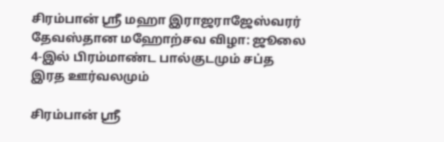சிரம்பான் ஸ்ரீ மஹா இராஜராஜேஸ்வரர் தேவஸ்தான மஹோற்சவ விழா: ஜூலை 4-இல் பிரம்மாண்ட பால்குடமும் சப்த இரத ஊர்வலமும்

சிரம்பான் ஸ்ரீ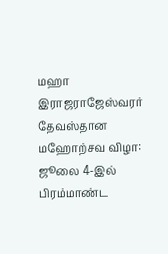மஹா இராஜராஜேஸ்வரர் தேவஸ்தான மஹோற்சவ விழா: ஜூலை 4-இல் பிரம்மாண்ட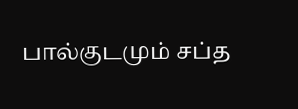பால்குடமும் சப்த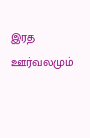இரத ஊர்வலமும்